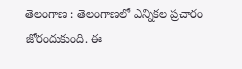తెలంగాణ : తెలంగాణలో ఎన్నికల ప్రచారం జోరందుకుంది. ఈ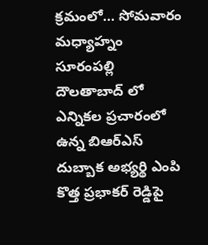క్రమంలో... సోమవారం మధ్యాహ్నం సూరంపల్లి దౌలతాబాద్ లో ఎన్నికల ప్రచారంలో ఉన్న బిఆర్ఎస్ దుబ్బాక అభ్యర్థి ఎంపి కొత్త ప్రభాకర్ రెడ్డిపై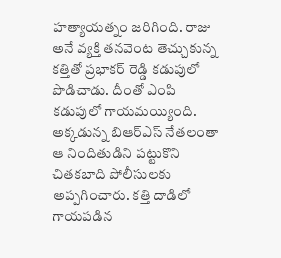హత్యాయత్నం జరిగింది. రాజు అనే వ్యక్తి తనవెంట తెచ్చుకున్న కత్తితో ప్రభాకర్ రెడ్డి కడుపులో పొడిచాడు. దీంతో ఎంపి కడుపులో గాయమయ్యింది. అక్కడున్న బిఆర్ఎస్ నేతలంతా ఆ నిందితుడిని పట్టుకొని చితకబాది పోలీసులకు అప్పగించారు. కత్తి దాడిలో గాయపడిన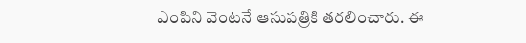ఎంపిని వెంటనే ఆసుపత్రికి తరలించారు. ఈ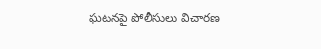ఘటనపై పోలీసులు విచారణ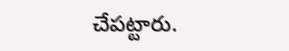చేపట్టారు.